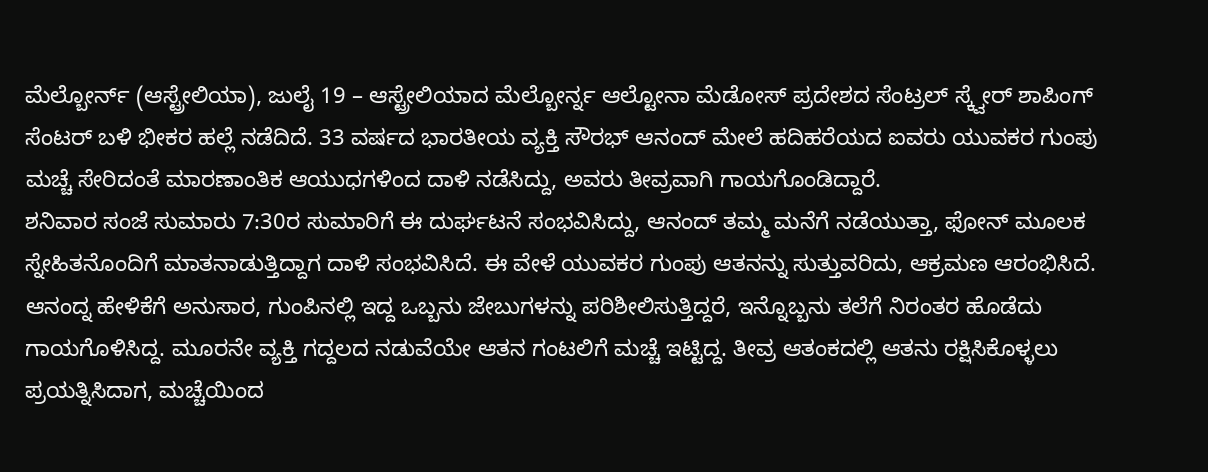ಮೆಲ್ಬೋರ್ನ್ (ಆಸ್ಟ್ರೇಲಿಯಾ), ಜುಲೈ 19 – ಆಸ್ಟ್ರೇಲಿಯಾದ ಮೆಲ್ಬೋರ್ನ್ನ ಆಲ್ಟೋನಾ ಮೆಡೋಸ್ ಪ್ರದೇಶದ ಸೆಂಟ್ರಲ್ ಸ್ಕ್ವೇರ್ ಶಾಪಿಂಗ್ ಸೆಂಟರ್ ಬಳಿ ಭೀಕರ ಹಲ್ಲೆ ನಡೆದಿದೆ. 33 ವರ್ಷದ ಭಾರತೀಯ ವ್ಯಕ್ತಿ ಸೌರಭ್ ಆನಂದ್ ಮೇಲೆ ಹದಿಹರೆಯದ ಐವರು ಯುವಕರ ಗುಂಪು ಮಚ್ಚೆ ಸೇರಿದಂತೆ ಮಾರಣಾಂತಿಕ ಆಯುಧಗಳಿಂದ ದಾಳಿ ನಡೆಸಿದ್ದು, ಅವರು ತೀವ್ರವಾಗಿ ಗಾಯಗೊಂಡಿದ್ದಾರೆ.
ಶನಿವಾರ ಸಂಜೆ ಸುಮಾರು 7:30ರ ಸುಮಾರಿಗೆ ಈ ದುರ್ಘಟನೆ ಸಂಭವಿಸಿದ್ದು, ಆನಂದ್ ತಮ್ಮ ಮನೆಗೆ ನಡೆಯುತ್ತಾ, ಫೋನ್ ಮೂಲಕ ಸ್ನೇಹಿತನೊಂದಿಗೆ ಮಾತನಾಡುತ್ತಿದ್ದಾಗ ದಾಳಿ ಸಂಭವಿಸಿದೆ. ಈ ವೇಳೆ ಯುವಕರ ಗುಂಪು ಆತನನ್ನು ಸುತ್ತುವರಿದು, ಆಕ್ರಮಣ ಆರಂಭಿಸಿದೆ.
ಆನಂದ್ನ ಹೇಳಿಕೆಗೆ ಅನುಸಾರ, ಗುಂಪಿನಲ್ಲಿ ಇದ್ದ ಒಬ್ಬನು ಜೇಬುಗಳನ್ನು ಪರಿಶೀಲಿಸುತ್ತಿದ್ದರೆ, ಇನ್ನೊಬ್ಬನು ತಲೆಗೆ ನಿರಂತರ ಹೊಡೆದು ಗಾಯಗೊಳಿಸಿದ್ದ. ಮೂರನೇ ವ್ಯಕ್ತಿ ಗದ್ದಲದ ನಡುವೆಯೇ ಆತನ ಗಂಟಲಿಗೆ ಮಚ್ಚೆ ಇಟ್ಟಿದ್ದ. ತೀವ್ರ ಆತಂಕದಲ್ಲಿ ಆತನು ರಕ್ಷಿಸಿಕೊಳ್ಳಲು ಪ್ರಯತ್ನಿಸಿದಾಗ, ಮಚ್ಚೆಯಿಂದ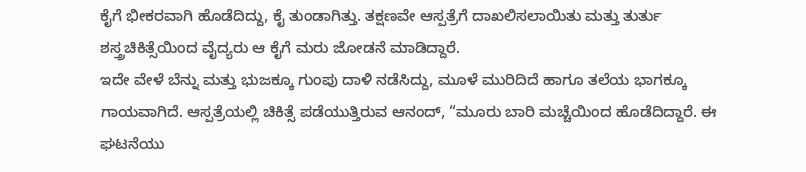ಕೈಗೆ ಭೀಕರವಾಗಿ ಹೊಡೆದಿದ್ದು, ಕೈ ತುಂಡಾಗಿತ್ತು. ತಕ್ಷಣವೇ ಆಸ್ಪತ್ರೆಗೆ ದಾಖಲಿಸಲಾಯಿತು ಮತ್ತು ತುರ್ತು ಶಸ್ತ್ರಚಿಕಿತ್ಸೆಯಿಂದ ವೈದ್ಯರು ಆ ಕೈಗೆ ಮರು ಜೋಡನೆ ಮಾಡಿದ್ದಾರೆ.
ಇದೇ ವೇಳೆ ಬೆನ್ನು ಮತ್ತು ಭುಜಕ್ಕೂ ಗುಂಪು ದಾಳಿ ನಡೆಸಿದ್ದು, ಮೂಳೆ ಮುರಿದಿದೆ ಹಾಗೂ ತಲೆಯ ಭಾಗಕ್ಕೂ ಗಾಯವಾಗಿದೆ. ಆಸ್ಪತ್ರೆಯಲ್ಲಿ ಚಿಕಿತ್ಸೆ ಪಡೆಯುತ್ತಿರುವ ಆನಂದ್, “ಮೂರು ಬಾರಿ ಮಚ್ಚೆಯಿಂದ ಹೊಡೆದಿದ್ದಾರೆ. ಈ ಘಟನೆಯು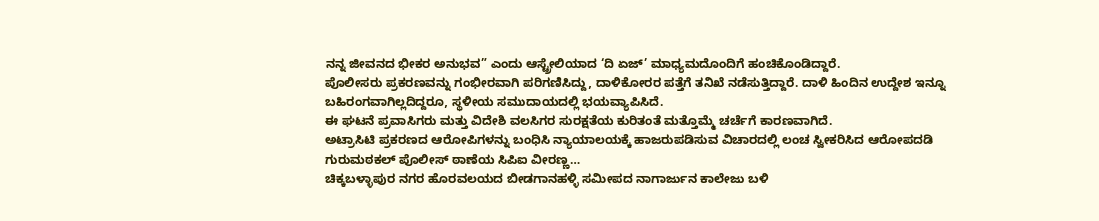ನನ್ನ ಜೀವನದ ಭೀಕರ ಅನುಭವ” ಎಂದು ಆಸ್ಟ್ರೇಲಿಯಾದ ‘ದಿ ಏಜ್’ ಮಾಧ್ಯಮದೊಂದಿಗೆ ಹಂಚಿಕೊಂಡಿದ್ದಾರೆ.
ಪೊಲೀಸರು ಪ್ರಕರಣವನ್ನು ಗಂಭೀರವಾಗಿ ಪರಿಗಣಿಸಿದ್ದು, ದಾಳಿಕೋರರ ಪತ್ತೆಗೆ ತನಿಖೆ ನಡೆಸುತ್ತಿದ್ದಾರೆ. ದಾಳಿ ಹಿಂದಿನ ಉದ್ದೇಶ ಇನ್ನೂ ಬಹಿರಂಗವಾಗಿಲ್ಲದಿದ್ದರೂ, ಸ್ಥಳೀಯ ಸಮುದಾಯದಲ್ಲಿ ಭಯವ್ಯಾಪಿಸಿದೆ.
ಈ ಘಟನೆ ಪ್ರವಾಸಿಗರು ಮತ್ತು ವಿದೇಶಿ ವಲಸಿಗರ ಸುರಕ್ಷತೆಯ ಕುರಿತಂತೆ ಮತ್ತೊಮ್ಮೆ ಚರ್ಚೆಗೆ ಕಾರಣವಾಗಿದೆ.
ಅಟ್ರಾಸಿಟಿ ಪ್ರಕರಣದ ಆರೋಪಿಗಳನ್ನು ಬಂಧಿಸಿ ನ್ಯಾಯಾಲಯಕ್ಕೆ ಹಾಜರುಪಡಿಸುವ ವಿಚಾರದಲ್ಲಿ ಲಂಚ ಸ್ವೀಕರಿಸಿದ ಆರೋಪದಡಿ ಗುರುಮಠಕಲ್ ಪೊಲೀಸ್ ಠಾಣೆಯ ಸಿಪಿಐ ವೀರಣ್ಣ…
ಚಿಕ್ಕಬಳ್ಳಾಪುರ ನಗರ ಹೊರವಲಯದ ಬೀಡಗಾನಹಳ್ಳಿ ಸಮೀಪದ ನಾಗಾರ್ಜುನ ಕಾಲೇಜು ಬಳಿ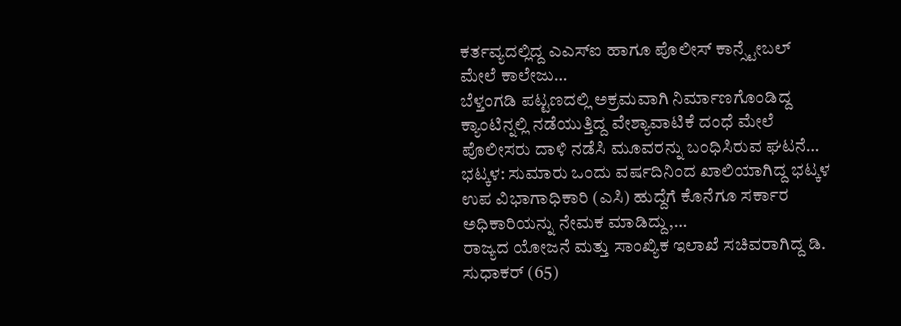ಕರ್ತವ್ಯದಲ್ಲಿದ್ದ ಎಎಸ್ಐ ಹಾಗೂ ಪೊಲೀಸ್ ಕಾನ್ಸ್ಟೇಬಲ್ ಮೇಲೆ ಕಾಲೇಜು…
ಬೆಳ್ತಂಗಡಿ ಪಟ್ಟಣದಲ್ಲಿ ಅಕ್ರಮವಾಗಿ ನಿರ್ಮಾಣಗೊಂಡಿದ್ದ ಕ್ಯಾಂಟಿನ್ನಲ್ಲಿ ನಡೆಯುತ್ತಿದ್ದ ವೇಶ್ಯಾವಾಟಿಕೆ ದಂಧೆ ಮೇಲೆ ಪೊಲೀಸರು ದಾಳಿ ನಡೆಸಿ ಮೂವರನ್ನು ಬಂಧಿಸಿರುವ ಘಟನೆ…
ಭಟ್ಕಳ: ಸುಮಾರು ಒಂದು ವರ್ಷದಿನಿಂದ ಖಾಲಿಯಾಗಿದ್ದ ಭಟ್ಕಳ ಉಪ ವಿಭಾಗಾಧಿಕಾರಿ (ಎಸಿ) ಹುದ್ದೆಗೆ ಕೊನೆಗೂ ಸರ್ಕಾರ ಅಧಿಕಾರಿಯನ್ನು ನೇಮಕ ಮಾಡಿದ್ದು,…
ರಾಜ್ಯದ ಯೋಜನೆ ಮತ್ತು ಸಾಂಖ್ಯಿಕ ಇಲಾಖೆ ಸಚಿವರಾಗಿದ್ದ ಡಿ. ಸುಧಾಕರ್ (65)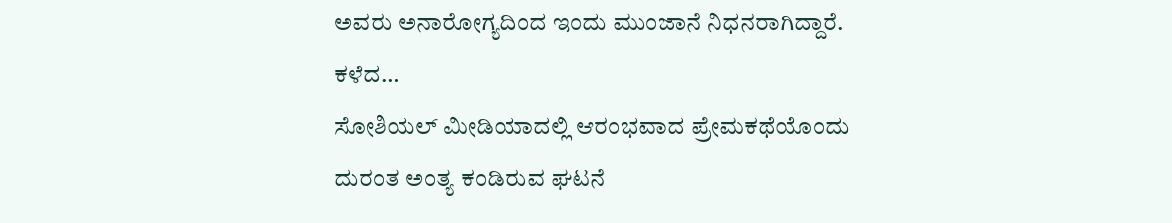ಅವರು ಅನಾರೋಗ್ಯದಿಂದ ಇಂದು ಮುಂಜಾನೆ ನಿಧನರಾಗಿದ್ದಾರೆ. ಕಳೆದ…
ಸೋಶಿಯಲ್ ಮೀಡಿಯಾದಲ್ಲಿ ಆರಂಭವಾದ ಪ್ರೇಮಕಥೆಯೊಂದು ದುರಂತ ಅಂತ್ಯ ಕಂಡಿರುವ ಘಟನೆ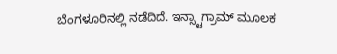ಬೆಂಗಳೂರಿನಲ್ಲಿ ನಡೆದಿದೆ. ಇನ್ಸ್ಟಾಗ್ರಾಮ್ ಮೂಲಕ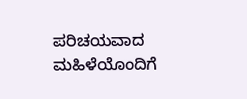ಪರಿಚಯವಾದ ಮಹಿಳೆಯೊಂದಿಗೆ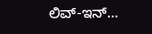ಲಿವ್-ಇನ್…